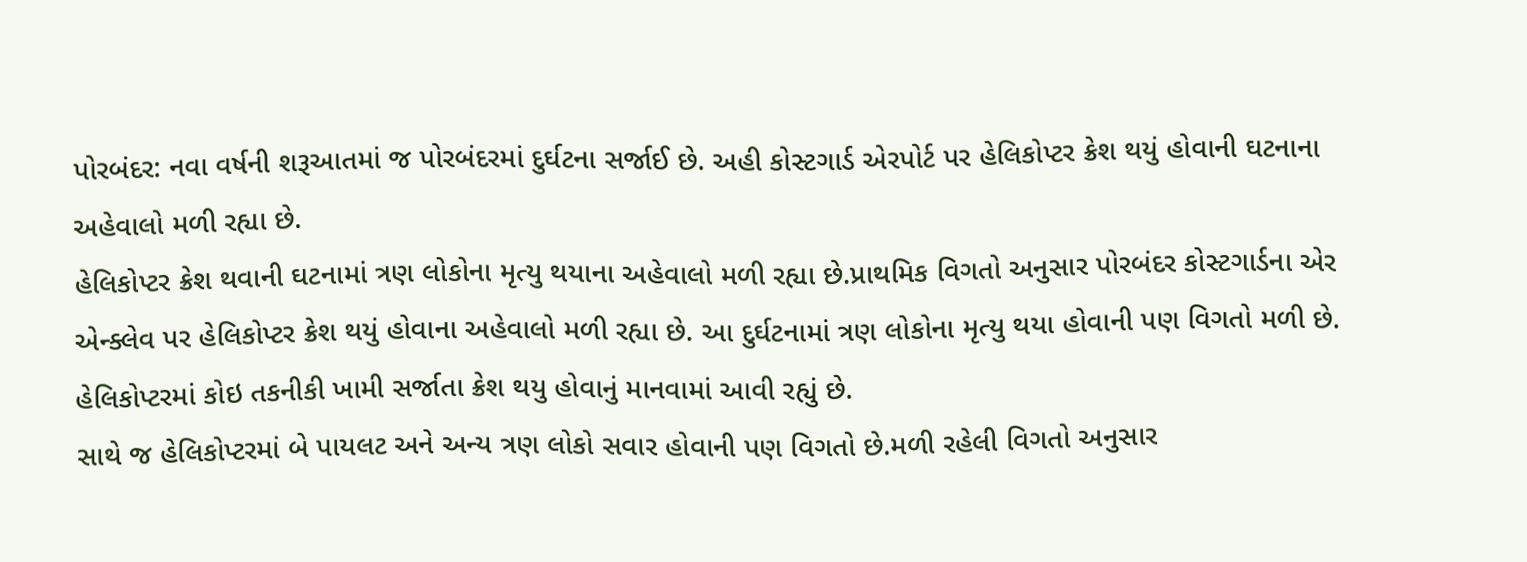પોરબંદર: નવા વર્ષની શરૂઆતમાં જ પોરબંદરમાં દુર્ઘટના સર્જાઈ છે. અહી કોસ્ટગાર્ડ એરપોર્ટ પર હેલિકોપ્ટર ક્રેશ થયું હોવાની ઘટનાના અહેવાલો મળી રહ્યા છે.
હેલિકોપ્ટર ક્રેશ થવાની ઘટનામાં ત્રણ લોકોના મૃત્યુ થયાના અહેવાલો મળી રહ્યા છે.પ્રાથમિક વિગતો અનુસાર પોરબંદર કોસ્ટગાર્ડના એર એન્ક્લેવ પર હેલિકોપ્ટર ક્રેશ થયું હોવાના અહેવાલો મળી રહ્યા છે. આ દુર્ઘટનામાં ત્રણ લોકોના મૃત્યુ થયા હોવાની પણ વિગતો મળી છે. હેલિકોપ્ટરમાં કોઇ તકનીકી ખામી સર્જાતા ક્રેશ થયુ હોવાનું માનવામાં આવી રહ્યું છે.
સાથે જ હેલિકોપ્ટરમાં બે પાયલટ અને અન્ય ત્રણ લોકો સવાર હોવાની પણ વિગતો છે.મળી રહેલી વિગતો અનુસાર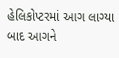હેલિકોપ્ટરમાં આગ લાગ્યા બાદ આગને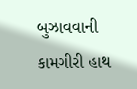બુઝાવવાની કામગીરી હાથ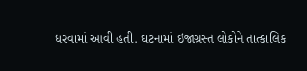ધરવામાં આવી હતી. ઘટનામાં ઇજાગ્રસ્ત લોકોને તાત્કાલિક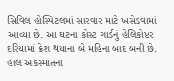સિવિલ હોસ્પિટલમાં સારવાર માટે ખસેડવામાં આવ્યા છે. આ ઘટના કોસ્ટ ગાર્ડનું હેલિકોપ્ટર દરિયામાં ક્રેશ થયાના બે મહિના બાદ બની છે. હાલ અકસ્માતના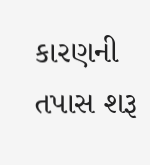કારણની તપાસ શરૂ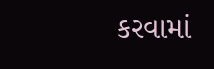કરવામાં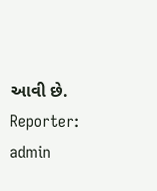આવી છે.
Reporter: admin